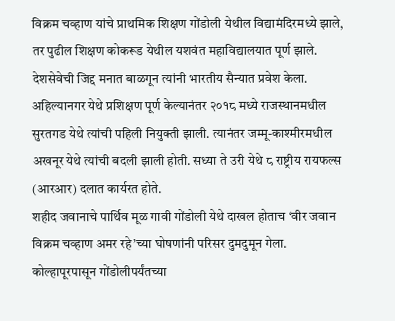विक्रम चव्हाण यांचे प्राथमिक शिक्षण गोंडोली येथील विद्यामंदिरमध्ये झाले, तर पुढील शिक्षण कोकरूड येथील यशवंत महाविद्यालयात पूर्ण झाले. देशसेवेची जिद्द मनात बाळगून त्यांनी भारतीय सैन्यात प्रवेश केला. अहिल्यानगर येथे प्रशिक्षण पूर्ण केल्यानंतर २०१८ मध्ये राजस्थानमधील सुरतगड येथे त्यांची पहिली नियुक्ती झाली. त्यानंतर जम्मू-काश्मीरमधील अखनूर येथे त्यांची बदली झाली होती. सध्या ते उरी येथे ८ राष्ट्रीय रायफल्स (आरआर) दलात कार्यरत होते.
शहीद जवानाचे पार्थिव मूळ गावी गोंडोली येथे दाखल होताच ‘वीर जवान विक्रम चव्हाण अमर रहे’च्या घोषणांनी परिसर दुमदुमून गेला. कोल्हापूरपासून गोंडोलीपर्यंतच्या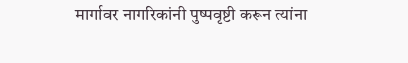मार्गावर नागरिकांनी पुष्पवृष्टी करून त्यांना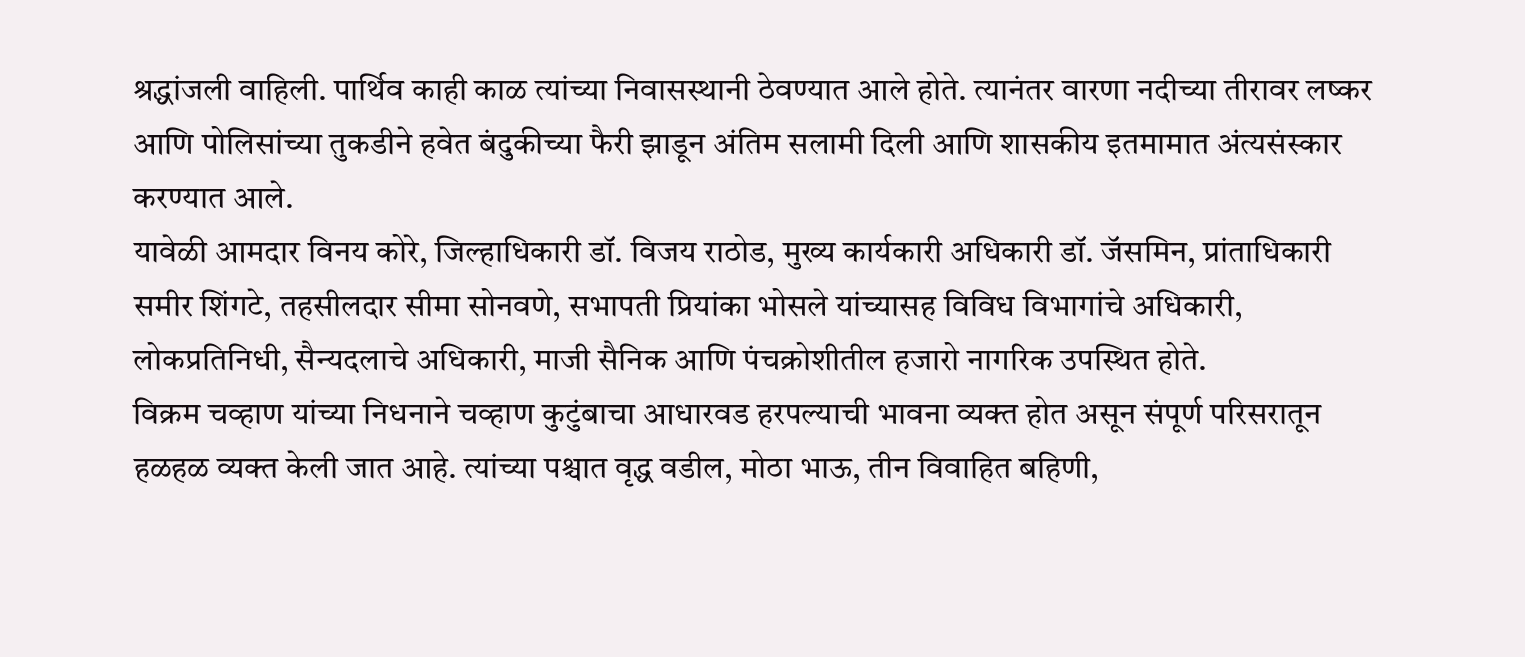श्रद्धांजली वाहिली. पार्थिव काही काळ त्यांच्या निवासस्थानी ठेवण्यात आले होते. त्यानंतर वारणा नदीच्या तीरावर लष्कर आणि पोलिसांच्या तुकडीने हवेत बंदुकीच्या फैरी झाडून अंतिम सलामी दिली आणि शासकीय इतमामात अंत्यसंस्कार करण्यात आले.
यावेळी आमदार विनय कोरे, जिल्हाधिकारी डॉ. विजय राठोड, मुख्य कार्यकारी अधिकारी डॉ. जॅसमिन, प्रांताधिकारी समीर शिंगटे, तहसीलदार सीमा सोनवणे, सभापती प्रियांका भोसले यांच्यासह विविध विभागांचे अधिकारी, लोकप्रतिनिधी, सैन्यदलाचे अधिकारी, माजी सैनिक आणि पंचक्रोशीतील हजारो नागरिक उपस्थित होते.
विक्रम चव्हाण यांच्या निधनाने चव्हाण कुटुंबाचा आधारवड हरपल्याची भावना व्यक्त होत असून संपूर्ण परिसरातून हळहळ व्यक्त केली जात आहे. त्यांच्या पश्चात वृद्ध वडील, मोठा भाऊ, तीन विवाहित बहिणी,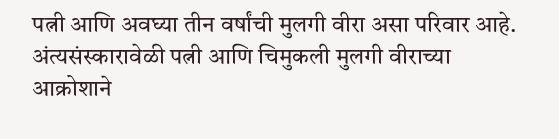पत्नी आणि अवघ्या तीन वर्षांची मुलगी वीरा असा परिवार आहे. अंत्यसंस्कारावेळी पत्नी आणि चिमुकली मुलगी वीराच्या आक्रोशाने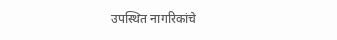उपस्थित नागरिकांचे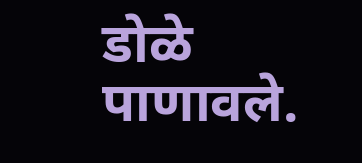डोळे पाणावले.